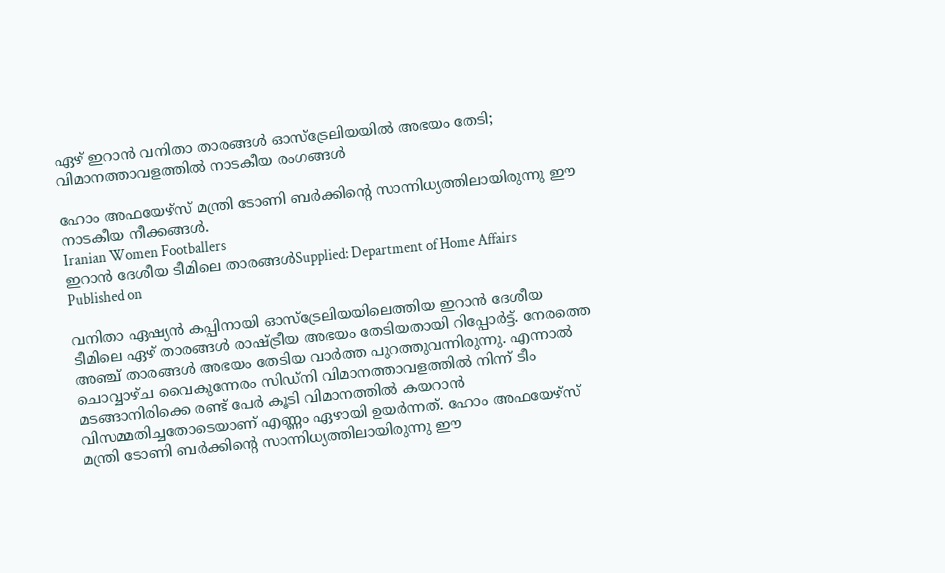ഏഴ് ഇറാൻ വനിതാ താരങ്ങൾ ഓസ്‌ട്രേലിയയിൽ അഭയം തേടി; വിമാനത്താവളത്തിൽ നാടകീയ രംഗങ്ങൾ

ഹോം അഫയേഴ്‌സ് മന്ത്രി ടോണി ബർക്കിന്റെ സാന്നിധ്യത്തിലായിരുന്നു ഈ നാടകീയ നീക്കങ്ങൾ.
Iranian Women Footballers
ഇറാൻ ദേശീയ ടീമിലെ താരങ്ങൾSupplied: Department of Home Affairs
Published on

വനിതാ ഏഷ്യൻ കപ്പിനായി ഓസ്‌ട്രേലിയയിലെത്തിയ ഇറാൻ ദേശീയ ടീമിലെ ഏഴ് താരങ്ങൾ രാഷ്ട്രീയ അഭയം തേടിയതായി റിപ്പോർട്ട്. നേരത്തെ അഞ്ച് താരങ്ങൾ അഭയം തേടിയ വാർത്ത പുറത്തുവന്നിരുന്നു. എന്നാൽ ചൊവ്വാഴ്ച വൈകുന്നേരം സിഡ്‌നി വിമാനത്താവളത്തിൽ നിന്ന് ടീം മടങ്ങാനിരിക്കെ രണ്ട് പേർ കൂടി വിമാനത്തിൽ കയറാൻ വിസമ്മതിച്ചതോടെയാണ് എണ്ണം ഏഴായി ഉയർന്നത്. ഹോം അഫയേഴ്‌സ് മന്ത്രി ടോണി ബർക്കിന്റെ സാന്നിധ്യത്തിലായിരുന്നു ഈ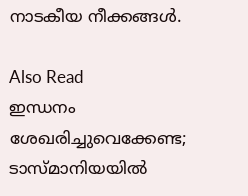നാടകീയ നീക്കങ്ങൾ.

Also Read
ഇന്ധനം ശേഖരിച്ചുവെക്കേണ്ട; ടാസ്മാനിയയിൽ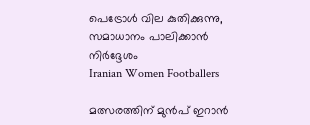പെട്രോൾ വില കുതിക്കുന്നു, സമാധാനം പാലിക്കാൻ നിർദ്ദേശം
Iranian Women Footballers

മത്സരത്തിന് മുൻപ് ഇറാൻ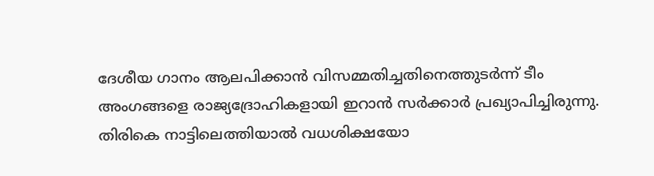ദേശീയ ഗാനം ആലപിക്കാൻ വിസമ്മതിച്ചതിനെത്തുടർന്ന് ടീം അംഗങ്ങളെ രാജ്യദ്രോഹികളായി ഇറാൻ സർക്കാർ പ്രഖ്യാപിച്ചിരുന്നു. തിരികെ നാട്ടിലെത്തിയാൽ വധശിക്ഷയോ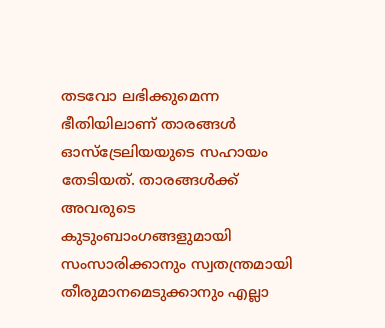തടവോ ലഭിക്കുമെന്ന ഭീതിയിലാണ് താരങ്ങൾ ഓസ്‌ട്രേലിയയുടെ സഹായം തേടിയത്. താരങ്ങൾക്ക് അവരുടെ കുടുംബാംഗങ്ങളുമായി സംസാരിക്കാനും സ്വതന്ത്രമായി തീരുമാനമെടുക്കാനും എല്ലാ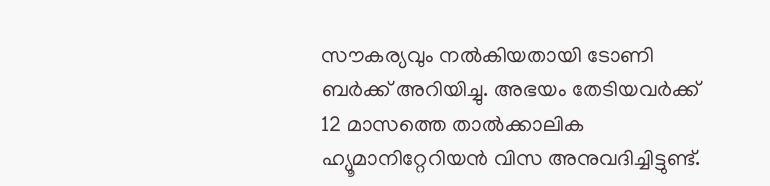സൗകര്യവും നൽകിയതായി ടോണി ബർക്ക് അറിയിച്ചു. അഭയം തേടിയവർക്ക് 12 മാസത്തെ താൽക്കാലിക ഹ്യൂമാനിറ്റേറിയൻ വിസ അനുവദിച്ചിട്ടുണ്ട്.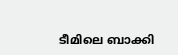ടീമിലെ ബാക്കി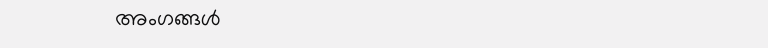അംഗങ്ങൾ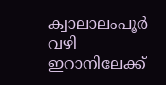ക്വാലാലംപൂർ വഴി ഇറാനിലേക്ക്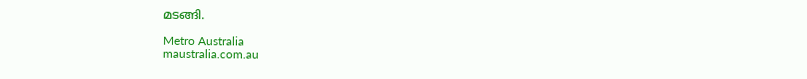മടങ്ങി.

Metro Australia
maustralia.com.au